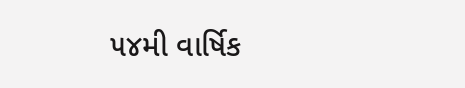૫૪મી વાર્ષિક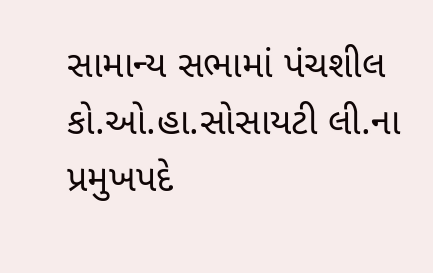સામાન્ય સભામાં પંચશીલ કો.ઓ.હા.સોસાયટી લી.ના પ્રમુખપદે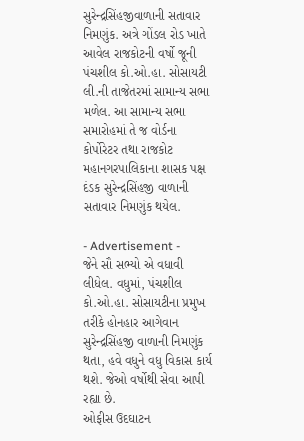સુરેન્દ્રસિંહજીવાળાની સતાવાર નિમણુંક. અત્રે ગોંડલ રોડ ખાતે આવેલ રાજકોટની વર્ષો જૂની પંચશીલ કો.ઓ.હા. સોસાયટી લી.ની તાજેતરમાં સામાન્ય સભા મળેલ. આ સામાન્ય સભા સમારોહમાં તે જ વોર્ડના કોર્પોરેટર તથા રાજકોટ મહાનગરપાલિકાના શાસક પક્ષ દંડક સુરેન્દ્રસિંહજી વાળાની સતાવાર નિમણુંક થયેલ.

- Advertisement -
જેને સૌ સભ્યો એ વધાવી લીધેલ. વધુમાં, પંચશીલ કો.ઓ.હા. સોસાયટીના પ્રમુખ તરીકે હોનહાર આગેવાન સુરેન્દ્રસિંહજી વાળાની નિમણુંક થતા, હવે વધુને વધુ વિકાસ કાર્ય થશે. જેઓ વર્ષોથી સેવા આપી રહ્યા છે.
ઓફીસ ઉદઘાટન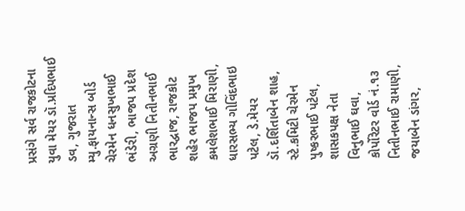પ્રસંગે સર્વ રાજકોટના યુવા મેયર ડૉ.પ્રદિપભાઈ ડવ, ગુજરાત મ્યુ.ફાયનાન્સ બોર્ડ ચેરમેન ધનસુખભાઈ ભંડેરી, ભાજપ પ્રદેશ અગ્રણી નિતીનભાઈ ભારદ્વાજ, રાજકોટ શહેર ભાજપ પ્રમુખ કમલેશભાઈ મિરાણી, ધારસભ્ય ગોવિંદભાઇ પટેલ, ડે.મેયર ડૉ.દર્શિતાબેન શાહ, સ્ટે.કમિટી ચેરમેન પુષ્કરભાઈ પટેલ, શાસકપક્ષ નેતા વિનુભાઈ ઘવા, કોર્પોરેટર વોર્ડ નં.૧૩ નિતીનભાઈ રામાણી, જયાબેન ડાંગર,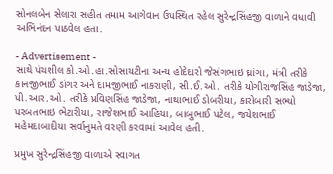સોનલબેન સેલારા સહીત તમામ આગેવાન ઉપસ્થિત રહેલ સુરેન્દ્રસિંહજી વાળાને વધાવી અભિનંદન પાઠવેલ હતા.

- Advertisement -
સાથે પંચશીલ કો.ઓ.હા.સોસાયટીના અન્ય હોદેદારો જેસંગભાઇ ઘ્રાંગા, મંત્રી તરીકે કાનજીભાઈ ડાંગર અને દામજીભાઈ નાકરાણી, સી.ઈ.ઓ. તરીકે યોગીરાજસિંહ જાડેજા, પી.આર.ઓ. તરીકે પ્રવિણસિંહ જાડેજા, નાથાભાઈ ડોબરીયા, કારોબારી સભ્યો પરબતભાઇ ભેટારીયા, રાજેશભાઈ આહિયા, બાબુભાઈ પટેલ, જયેશભાઈ મહેમદાબાદીયા સર્વાનુમતે વરણી કરવામાં આવેલ હતી.

પ્રમુખ સુરેન્દ્રસિંહજી વાળાએ સ્વાગત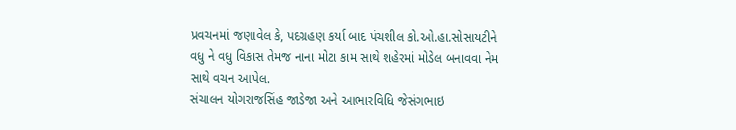પ્રવચનમાં જણાવેલ કે, પદગ્રહણ કર્યા બાદ પંચશીલ કો.ઓ.હા.સોસાયટીને વધુ ને વધુ વિકાસ તેમજ નાના મોટા કામ સાથે શહેરમાં મોડેલ બનાવવા નેમ સાથે વચન આપેલ.
સંચાલન યોગરાજસિંહ જાડેજા અને આભારવિધિ જેસંગભાઇ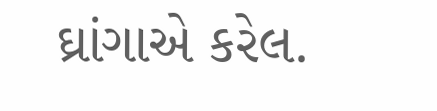ઘ્રાંગાએ કરેલ.